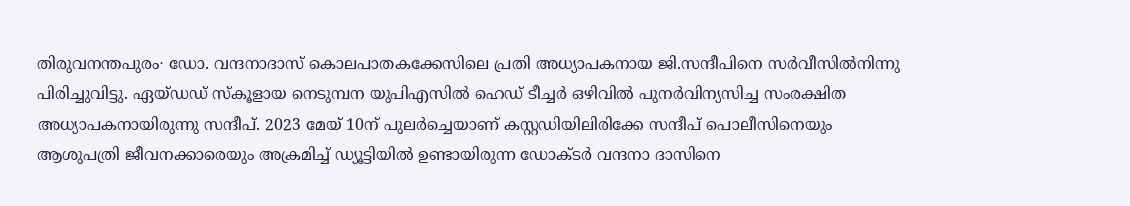തിരുവനന്തപുരം∙ ഡോ. വന്ദനാദാസ് കൊലപാതകക്കേസിലെ പ്രതി അധ്യാപകനായ ജി.സന്ദീപിനെ സർവീസിൽനിന്നു പിരിച്ചുവിട്ടു. ഏയ്ഡഡ് സ്‌കൂളായ നെടുമ്പന യുപിഎസിൽ ഹെഡ് ടീച്ചർ ഒഴിവിൽ പുനർവിന്യസിച്ച സംരക്ഷിത അധ്യാപകനായിരുന്നു സന്ദീപ്. 2023 മേയ് 10ന് പുലർച്ചെയാണ് കസ്റ്റഡിയിലിരിക്കേ സന്ദീപ് പൊലീസിനെയും ആശുപത്രി ജീവനക്കാരെയും അക്രമിച്ച് ഡ്യൂട്ടിയിൽ ഉണ്ടായിരുന്ന ഡോക്ടർ വന്ദനാ ദാസിനെ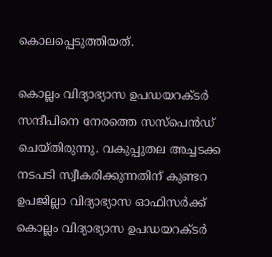കൊലപ്പെടുത്തിയത്.

കൊല്ലം വിദ്യാഭ്യാസ ഉപഡയറക്ടർ സന്ദീപിനെ നേരത്തെ സസ്പെൻഡ് ചെയ്തിരുന്നു. വകുപ്പുതല അച്ചടക്ക നടപടി സ്വീകരിക്കുന്നതിന് കുണ്ടറ ഉപജില്ലാ വിദ്യാഭ്യാസ ഓഫിസർക്ക് കൊല്ലം വിദ്യാഭ്യാസ ഉപഡയറക്ടർ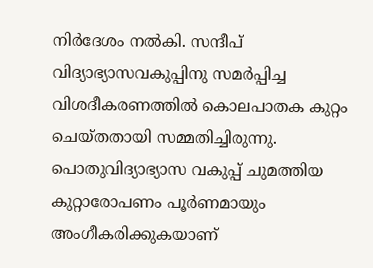നിർദേശം നൽകി. സന്ദീപ് വിദ്യാഭ്യാസവകുപ്പിനു സമർപ്പിച്ച വിശദീകരണത്തിൽ കൊലപാതക കുറ്റം ചെയ്തതായി സമ്മതിച്ചിരുന്നു. പൊതുവിദ്യാഭ്യാസ വകുപ്പ് ചുമത്തിയ കുറ്റാരോപണം പൂർണമായും അംഗീകരിക്കുകയാണ്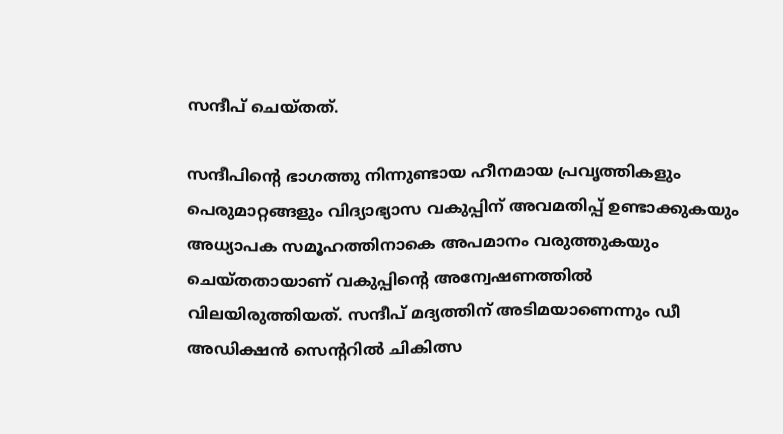സന്ദീപ് ചെയ്തത്.

സന്ദീപിന്റെ ഭാഗത്തു നിന്നുണ്ടായ ഹീനമായ പ്രവൃത്തികളും പെരുമാറ്റങ്ങളും വിദ്യാഭ്യാസ വകുപ്പിന് അവമതിപ്പ് ഉണ്ടാക്കുകയും അധ്യാപക സമൂഹത്തിനാകെ അപമാനം വരുത്തുകയും ചെയ്തതായാണ് വകുപ്പിന്റെ അന്വേഷണത്തിൽ വിലയിരുത്തിയത്. സന്ദീപ് മദ്യത്തിന് അടിമയാണെന്നും ഡീ അഡിക്ഷൻ സെന്ററിൽ ചികിത്സ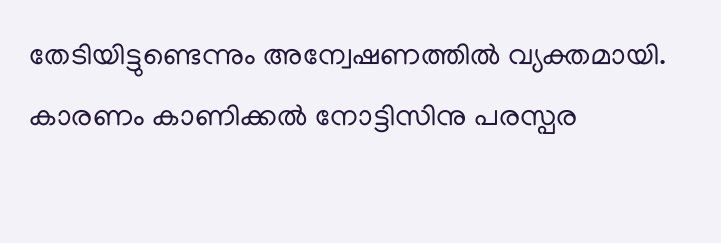തേടിയിട്ടുണ്ടെന്നും അന്വേഷണത്തിൽ വ്യക്തമായി. കാരണം കാണിക്കൽ നോട്ടിസിനു പരസ്പര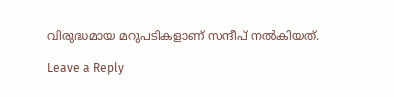വിരുദ്ധമായ മറുപടികളാണ് സന്ദീപ് നൽകിയത്.

Leave a Reply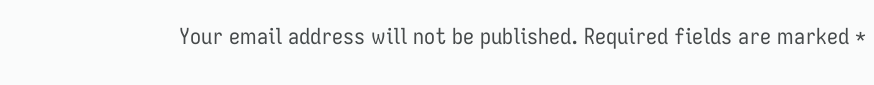Your email address will not be published. Required fields are marked *